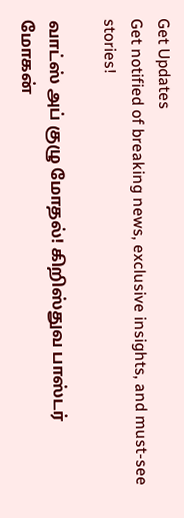Get Updates
Get notified of breaking news, exclusive insights, and must-see stories!

வாட்ஸ் அப் குழு மோதல்! கிறிஸ்துவ பாஸ்டர் மோகன்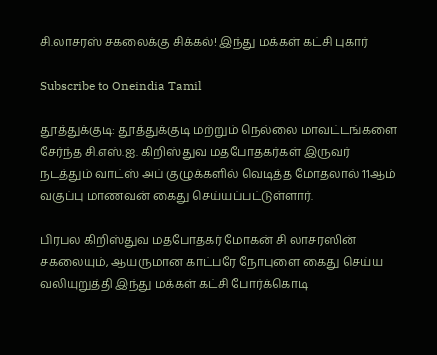சி.லாசரஸ் சகலைக்கு சிக்கல்! இந்து மக்கள் கட்சி புகார்

Subscribe to Oneindia Tamil

தூத்துக்குடி: தூத்துக்குடி மற்றும் நெல்லை மாவட்டங்களை சேர்ந்த சி.எஸ்.ஐ. கிறிஸ்துவ மதபோதகர்கள் இருவர் நடத்தும் வாட்ஸ் அப் குழுக்களில் வெடித்த மோதலால் 11ஆம் வகுப்பு மாணவன் கைது செய்யப்பட்டுள்ளார்.

பிரபல கிறிஸ்துவ மதபோதகர் மோகன் சி லாசரஸின் சகலையும், ஆயருமான காட்பரே நோபுளை கைது செய்ய வலியுறுத்தி இந்து மக்கள் கட்சி போர்க்கொடி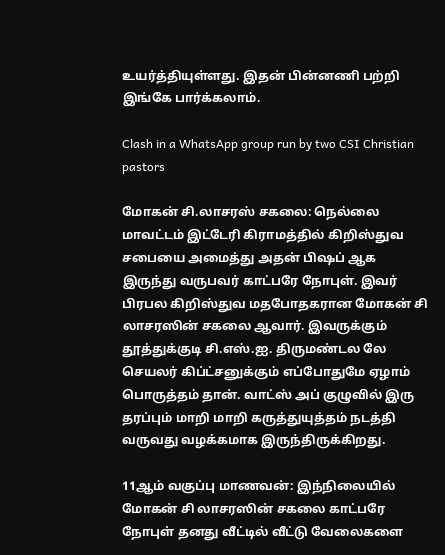உயர்த்தியுள்ளது. இதன் பின்னணி பற்றி இங்கே பார்க்கலாம்.

Clash in a WhatsApp group run by two CSI Christian pastors

மோகன் சி.லாசரஸ் சகலை: நெல்லை மாவட்டம் இட்டேரி கிராமத்தில் கிறிஸ்துவ சபையை அமைத்து அதன் பிஷப் ஆக இருந்து வருபவர் காட்பரே நோபுள். இவர் பிரபல கிறிஸ்துவ மதபோதகரான மோகன் சி லாசரஸின் சகலை ஆவார். இவருக்கும் தூத்துக்குடி சி.எஸ்.ஐ. திருமண்டல லே செயலர் கிப்ட்சனுக்கும் எப்போதுமே ஏழாம் பொருத்தம் தான். வாட்ஸ் அப் குழுவில் இரு தரப்பும் மாறி மாறி கருத்துயுத்தம் நடத்தி வருவது வழக்கமாக இருந்திருக்கிறது.

11ஆம் வகுப்பு மாணவன்: இந்நிலையில் மோகன் சி லாசரஸின் சகலை காட்பரே நோபுள் தனது வீட்டில் வீட்டு வேலைகளை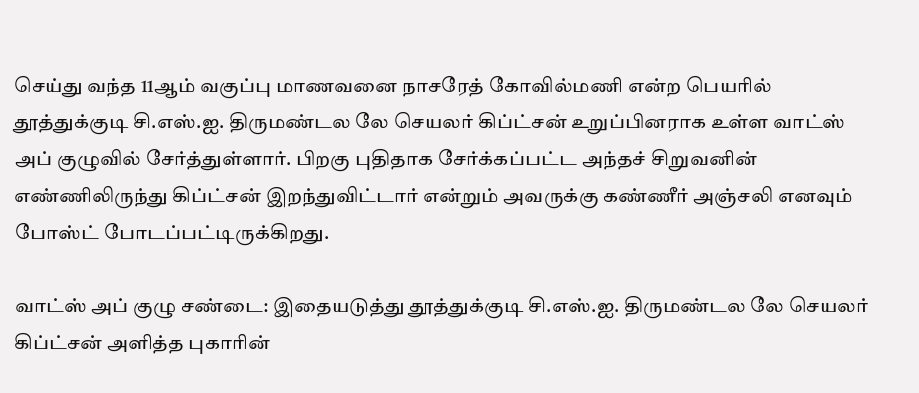செய்து வந்த 11ஆம் வகுப்பு மாணவனை நாசரேத் கோவில்மணி என்ற பெயரில் தூத்துக்குடி சி.எஸ்.ஐ. திருமண்டல லே செயலர் கிப்ட்சன் உறுப்பினராக உள்ள வாட்ஸ் அப் குழுவில் சேர்த்துள்ளார். பிறகு புதிதாக சேர்க்கப்பட்ட அந்தச் சிறுவனின் எண்ணிலிருந்து கிப்ட்சன் இறந்துவிட்டார் என்றும் அவருக்கு கண்ணீர் அஞ்சலி எனவும் போஸ்ட் போடப்பட்டிருக்கிறது.

வாட்ஸ் அப் குழு சண்டை: இதையடுத்து தூத்துக்குடி சி.எஸ்.ஐ. திருமண்டல லே செயலர் கிப்ட்சன் அளித்த புகாரின்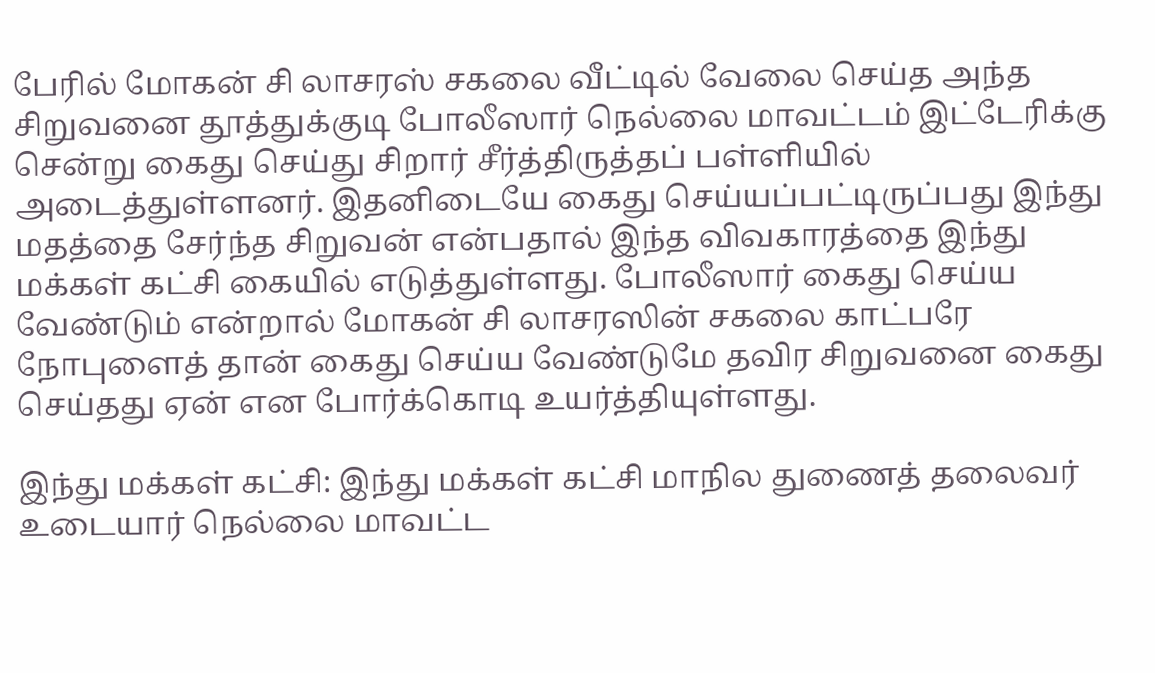பேரில் மோகன் சி லாசரஸ் சகலை வீட்டில் வேலை செய்த அந்த சிறுவனை தூத்துக்குடி போலீஸார் நெல்லை மாவட்டம் இட்டேரிக்கு சென்று கைது செய்து சிறார் சீர்த்திருத்தப் பள்ளியில் அடைத்துள்ளனர். இதனிடையே கைது செய்யப்பட்டிருப்பது இந்து மதத்தை சேர்ந்த சிறுவன் என்பதால் இந்த விவகாரத்தை இந்து மக்கள் கட்சி கையில் எடுத்துள்ளது. போலீஸார் கைது செய்ய வேண்டும் என்றால் மோகன் சி லாசரஸின் சகலை காட்பரே நோபுளைத் தான் கைது செய்ய வேண்டுமே தவிர சிறுவனை கைது செய்தது ஏன் என போர்க்கொடி உயர்த்தியுள்ளது.

இந்து மக்கள் கட்சி: இந்து மக்கள் கட்சி மாநில துணைத் தலைவர் உடையார் நெல்லை மாவட்ட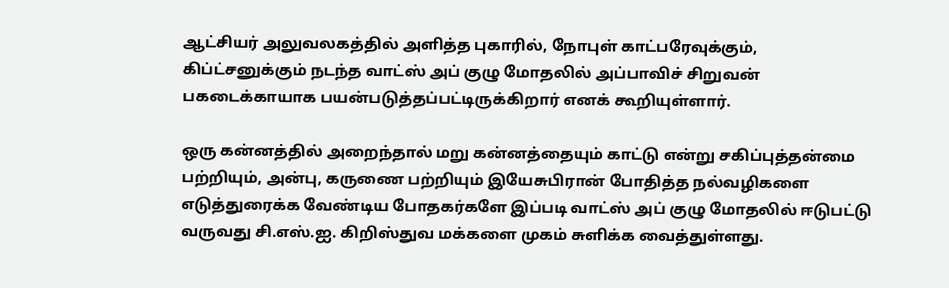ஆட்சியர் அலுவலகத்தில் அளித்த புகாரில், நோபுள் காட்பரேவுக்கும், கிப்ட்சனுக்கும் நடந்த வாட்ஸ் அப் குழு மோதலில் அப்பாவிச் சிறுவன் பகடைக்காயாக பயன்படுத்தப்பட்டிருக்கிறார் எனக் கூறியுள்ளார்.

ஒரு கன்னத்தில் அறைந்தால் மறு கன்னத்தையும் காட்டு என்று சகிப்புத்தன்மை பற்றியும், அன்பு, கருணை பற்றியும் இயேசுபிரான் போதித்த நல்வழிகளை எடுத்துரைக்க வேண்டிய போதகர்களே இப்படி வாட்ஸ் அப் குழு மோதலில் ஈடுபட்டு வருவது சி.எஸ்.ஐ. கிறிஸ்துவ மக்களை முகம் சுளிக்க வைத்துள்ளது.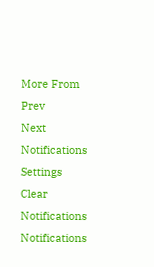More From
Prev
Next
Notifications
Settings
Clear Notifications
Notifications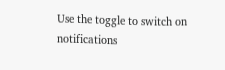Use the toggle to switch on notifications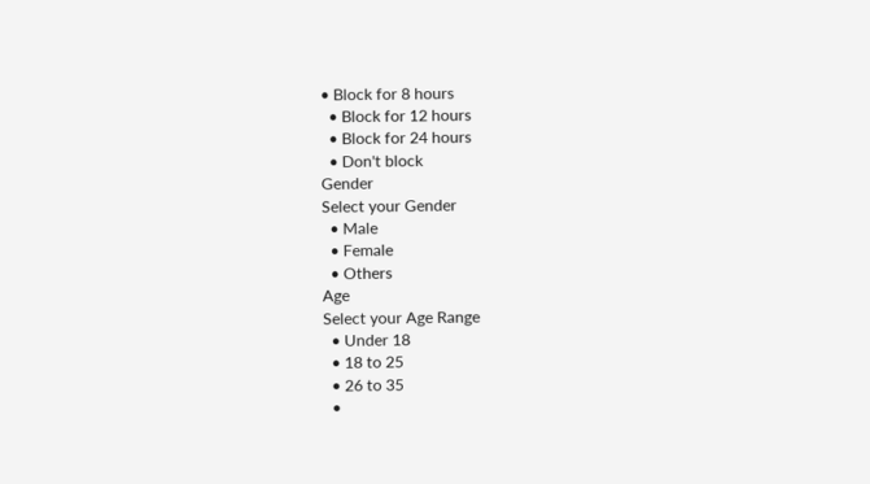• Block for 8 hours
  • Block for 12 hours
  • Block for 24 hours
  • Don't block
Gender
Select your Gender
  • Male
  • Female
  • Others
Age
Select your Age Range
  • Under 18
  • 18 to 25
  • 26 to 35
  •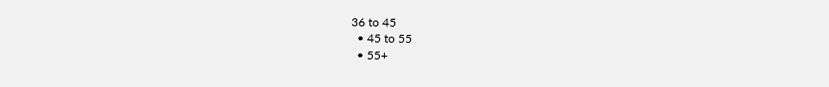36 to 45
  • 45 to 55
  • 55+